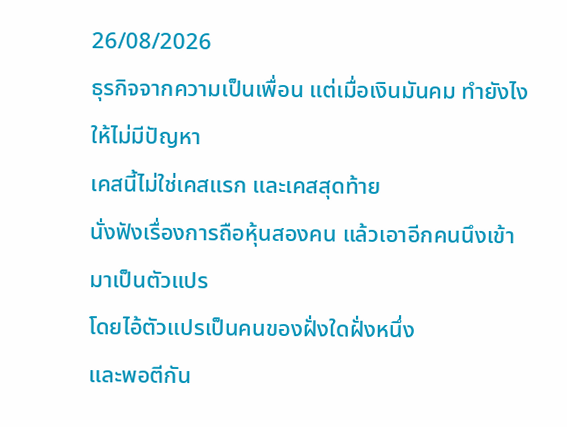26/08/2026
ธุรกิจจากความเป็นเพื่อน แต่เมื่อเงินมันคม ทำยังไงให้ไม่มีปัญหา
เคสนี้ไม่ใช่เคสแรก และเคสสุดท้าย
นั่งฟังเรื่องการถือหุ้นสองคน แล้วเอาอีกคนนึงเข้ามาเป็นตัวแปร
โดยไอ้ตัวแปรเป็นคนของฝั่งใดฝั่งหนึ่ง
และพอตีกัน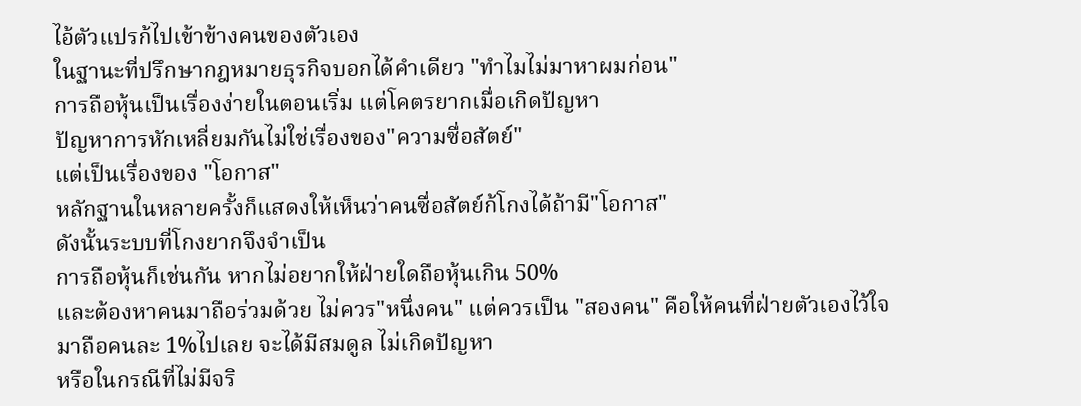ไอ้ตัวแปรก้ไปเข้าข้างคนของตัวเอง
ในฐานะที่ปรึกษากฎหมายธุรกิจบอกได้คำเดียว "ทำไมไม่มาหาผมก่อน"
การถือหุ้นเป็นเรื่องง่ายในตอนเริ่ม แต่โคตรยากเมื่อเกิดปัญหา
ปัญหาการหักเหลี่ยมกันไม่ใช่เรื่องของ"ความซื่อสัตย์"
แต่เป็นเรื่องของ "โอกาส"
หลักฐานในหลายครั้งก็แสดงให้เห็นว่าคนซื่อสัตย์ก้โกงได้ถ้ามี"โอกาส"
ดังนั้นระบบที่โกงยากจึงจำเป็น
การถือหุ้นก็เช่นกัน หากไม่อยากให้ฝ่ายใดถือหุ้นเกิน 50%
และต้องหาคนมาถือร่วมด้วย ไม่ควร"หนึ่งคน" แต่ควรเป็น "สองคน" คือให้คนที่ฝ่ายตัวเองไว้ใจ
มาถือคนละ 1%ไปเลย จะได้มีสมดูล ไม่เกิดปัญหา
หรือในกรณีที่ไม่มีจริ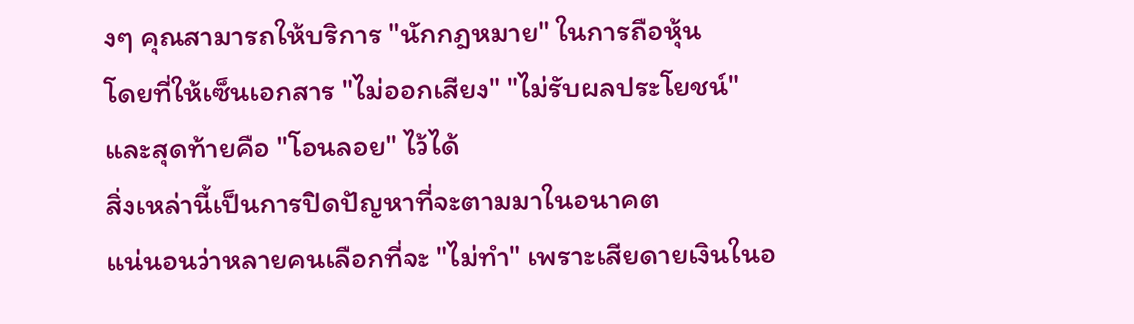งๆ คุณสามารถให้บริการ "นักกฎหมาย" ในการถือหุ้น
โดยที่ให้เซ็นเอกสาร "ไม่ออกเสียง" "ไม่รับผลประโยชน์"
และสุดท้ายคือ "โอนลอย" ไว้ได้
สิ่งเหล่านี้เป็นการปิดปัญหาที่จะตามมาในอนาคต
แน่นอนว่าหลายคนเลือกที่จะ "ไม่ทำ" เพราะเสียดายเงินในอ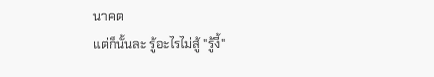นาคต
แต่ก็นั้นละ รู้อะไรไม่สู้ "รู้งี้"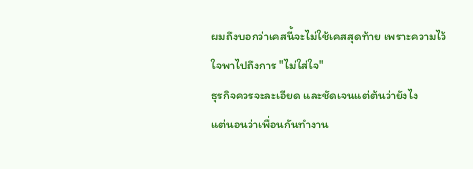ผมถึงบอกว่าเคสนี้จะไม่ใช้เคสสุดท้าย เพราะความไว้ใจพาไปถึงการ "ไม่ใส่ใจ"
ธุรกิจควรจะละเอียด และชัดเจนแต่ต้นว่ายังไง
แต่นอนว่าเพื่อนกันทำงาน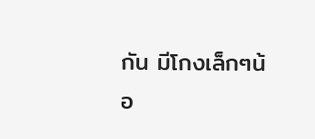กัน มีโกงเล็กๆน้อ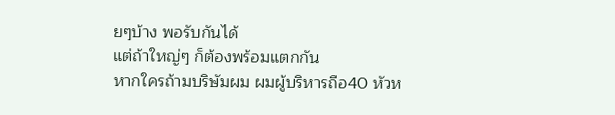ยๆบ้าง พอรับกันได้
แต่ถ้าใหญ่ๆ ก็ต้องพร้อมแตกกัน
หากใครถ้ามบริษัมผม ผมผู้บริหารถือ40 หัวห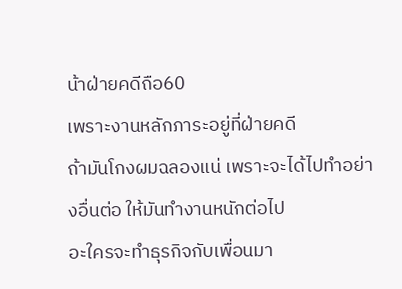น้าฝ่ายคดีถือ60
เพราะงานหลักภาระอยู่ที่ฝ่ายคดี
ถ้ามันโกงผมฉลองแน่ เพราะจะได้ไปทำอย่างอื่นต่อ ให้มันทำงานหนักต่อไป
อะใครจะทำธุรกิจกับเพื่อนมา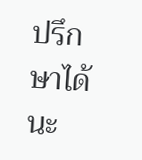ปรึกษาได้ นะ